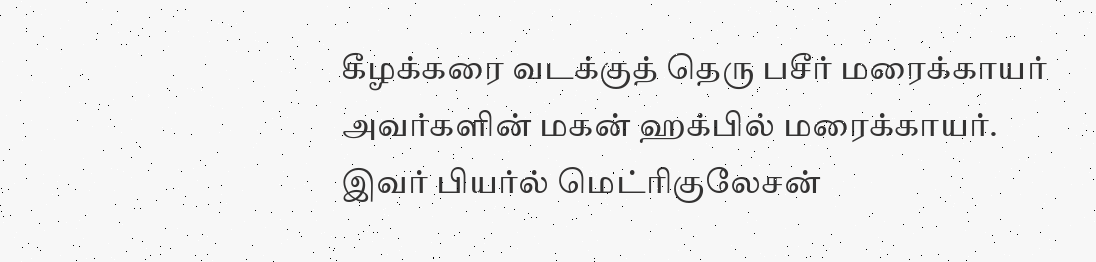கீழக்கரை வடக்குத் தெரு பசீர் மரைக்காயர் அவர்களின் மகன் ஹக்பில் மரைக்காயர். இவர் பியர்ல் மெட்ரிகுலேசன்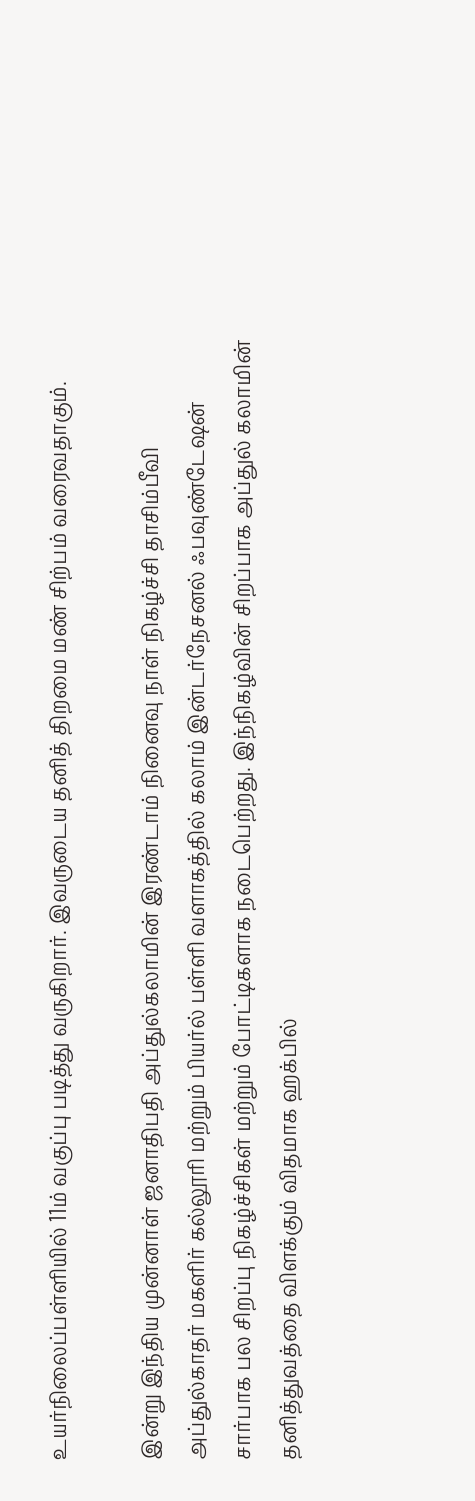உயர்நிலைப்பள்ளியில் 11ம் வகுப்பு படித்து வருகிறார். இவருடைய தனித் திறமை மண் சிற்பம் வரைவதாகும்.

இன்று இந்திய முன்னாள் ஜனாதிபதி அப்துல்கலாமின் இரண்டாம் நினைவு நாள் நிகழ்ச்சி தாசிம்பீவி அப்துல்காதர் மகளிர் கல்லூரி மற்றும் பியர்ல் பள்ளி வளாகத்தில் கலாம் இன்டர்நேசனல் ஃபவுண்டேஷன் சார்பாக பல சிறப்பு நிகழ்ச்சிகள் மற்றும் போட்டிகளாக நடைபெற்றது. இந்நிகழ்வின் சிறப்பாக அப்துல் கலாமின் தனித்துவத்தை விளக்கும் விதமாக ஹக்பில்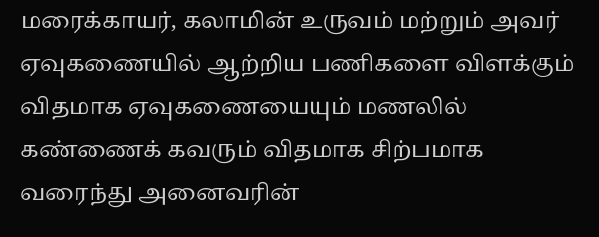மரைக்காயர், கலாமின் உருவம் மற்றும் அவர் ஏவுகணையில் ஆற்றிய பணிகளை விளக்கும் விதமாக ஏவுகணையையும் மணலில் கண்ணைக் கவரும் விதமாக சிற்பமாக வரைந்து அனைவரின்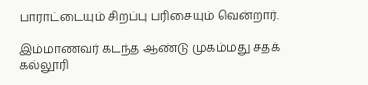பாராட்டையும் சிறப்பு பரிசையும் வென்றார்.

இம்மாணவர் கடந்த ஆண்டு முகம்மது சதக் கல்லூரி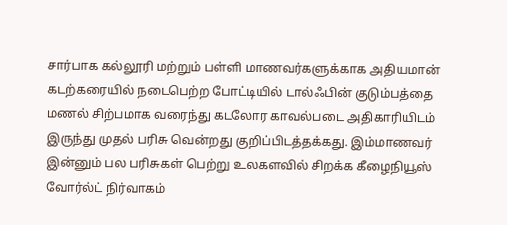சார்பாக கல்லூரி மற்றும் பள்ளி மாணவர்களுக்காக அதியமான் கடற்கரையில் நடைபெற்ற போட்டியில் டால்ஃபின் குடும்பத்தை மணல் சிற்பமாக வரைந்து கடலோர காவல்படை அதிகாரியிடம் இருந்து முதல் பரிசு வென்றது குறிப்பிடத்தக்கது. இம்மாணவர் இன்னும் பல பரிசுகள் பெற்று உலகளவில் சிறக்க கீழைநியூஸ் வோர்ல்ட் நிர்வாகம்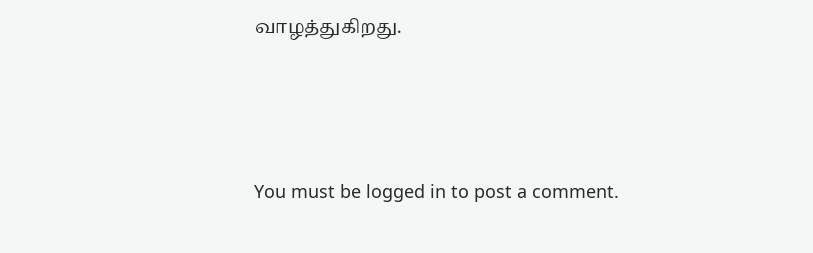வாழத்துகிறது.




You must be logged in to post a comment.